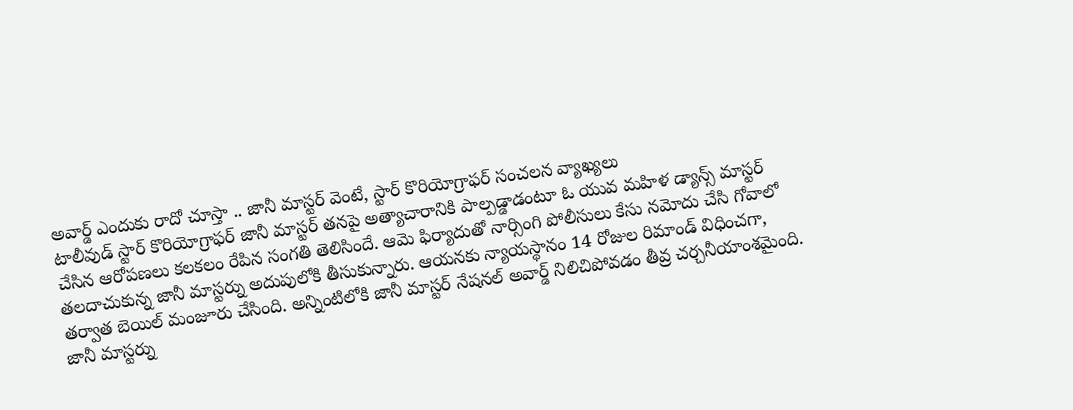అవార్డ్ ఎందుకు రాదో చూస్తా .. జానీ మాస్టర్ వెంటే, స్టార్ కొరియోగ్రాఫర్ సంచలన వ్యాఖ్యలు
టాలీవుడ్ స్టార్ కొరియోగ్రాఫర్ జానీ మాస్టర్ తనపై అత్యాచారానికి పాల్పడ్డాడంటూ ఓ యువ మహిళ డ్యాన్స్ మాస్టర్ చేసిన ఆరోపణలు కలకలం రేపిన సంగతి తెలిసిందే. ఆమె ఫిర్యాదుతో నార్సింగి పోలీసులు కేసు నమోదు చేసి గోవాలో తలదాచుకున్న జానీ మాస్టర్ను అదుపులోకి తీసుకున్నారు. ఆయనకు న్యాయస్థానం 14 రోజుల రిమాండ్ విధించగా, తర్వాత బెయిల్ మంజూరు చేసింది. అన్నింటిలోకి జానీ మాస్టర్ నేషనల్ అవార్డ్ నిలిచిపోవడం తీవ్ర చర్చనీయాంశమైంది.
జానీ మాస్టర్ను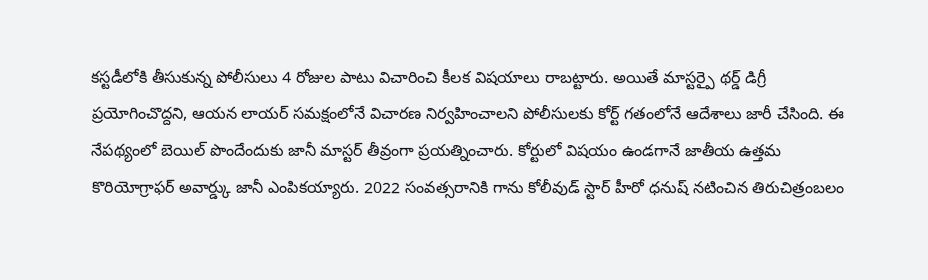కస్టడీలోకి తీసుకున్న పోలీసులు 4 రోజుల పాటు విచారించి కీలక విషయాలు రాబట్టారు. అయితే మాస్టర్పై థర్డ్ డిగ్రీ ప్రయోగించొద్దని, ఆయన లాయర్ సమక్షంలోనే విచారణ నిర్వహించాలని పోలీసులకు కోర్ట్ గతంలోనే ఆదేశాలు జారీ చేసింది. ఈ నేపథ్యంలో బెయిల్ పొందేందుకు జానీ మాస్టర్ తీవ్రంగా ప్రయత్నించారు. కోర్టులో విషయం ఉండగానే జాతీయ ఉత్తమ కొరియోగ్రాఫర్ అవార్డ్కు జానీ ఎంపికయ్యారు. 2022 సంవత్సరానికి గాను కోలీవుడ్ స్టార్ హీరో ధనుష్ నటించిన తిరుచిత్రంబలం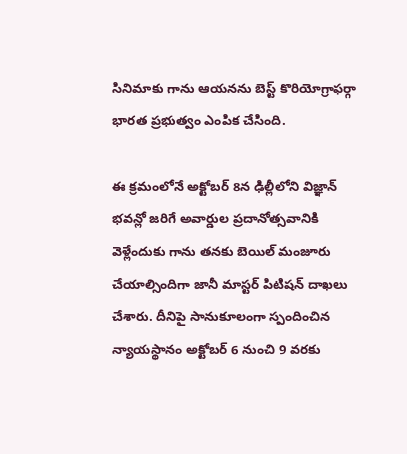సినిమాకు గాను ఆయనను బెస్ట్ కొరియోగ్రాఫర్గా భారత ప్రభుత్వం ఎంపిక చేసింది.

ఈ క్రమంలోనే అక్టోబర్ 8న ఢిల్లీలోని విజ్ఞాన్ భవన్లో జరిగే అవార్డుల ప్రదానోత్సవానికి వెళ్లేందుకు గాను తనకు బెయిల్ మంజూరు చేయాల్సిందిగా జానీ మాస్టర్ పిటిషన్ దాఖలు చేశారు. దీనిపై సానుకూలంగా స్పందించిన న్యాయస్థానం అక్టోబర్ 6 నుంచి 9 వరకు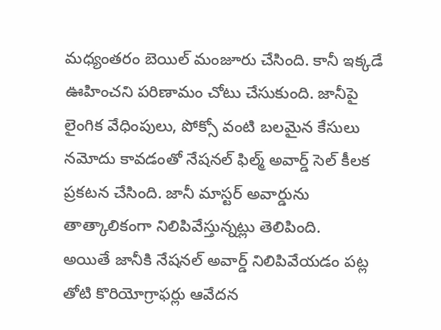మధ్యంతరం బెయిల్ మంజూరు చేసింది. కానీ ఇక్కడే ఊహించని పరిణామం చోటు చేసుకుంది. జానీపై లైంగిక వేధింపులు, పోక్సో వంటి బలమైన కేసులు నమోదు కావడంతో నేషనల్ ఫిల్మ్ అవార్డ్ సెల్ కీలక ప్రకటన చేసింది. జానీ మాస్టర్ అవార్డును తాత్కాలికంగా నిలిపివేస్తున్నట్లు తెలిపింది.
అయితే జానీకి నేషనల్ అవార్డ్ నిలిపివేయడం పట్ల తోటి కొరియోగ్రాఫర్లు ఆవేదన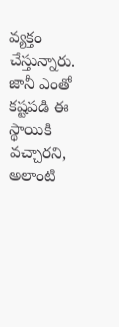వ్యక్తం చేస్తున్నారు. జానీ ఎంతో కష్టపడి ఈ స్థాయికి వచ్చారని, అలాంటి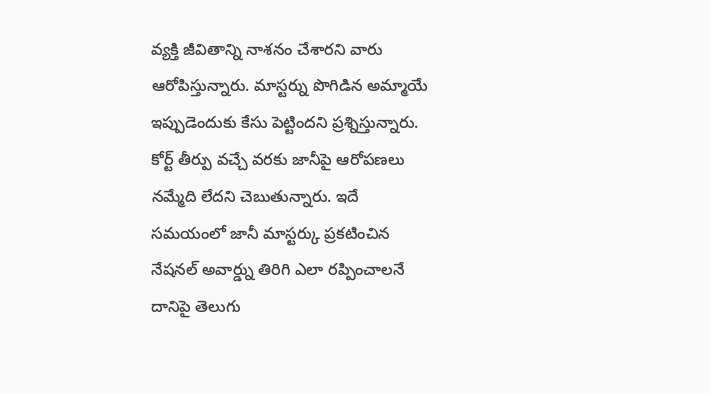వ్యక్తి జీవితాన్ని నాశనం చేశారని వారు ఆరోపిస్తున్నారు. మాస్టర్ను పొగిడిన అమ్మాయే ఇప్పుడెందుకు కేసు పెట్టిందని ప్రశ్నిస్తున్నారు. కోర్ట్ తీర్పు వచ్చే వరకు జానీపై ఆరోపణలు నమ్మేది లేదని చెబుతున్నారు. ఇదే సమయంలో జానీ మాస్టర్కు ప్రకటించిన నేషనల్ అవార్డ్ను తిరిగి ఎలా రప్పించాలనే దానిపై తెలుగు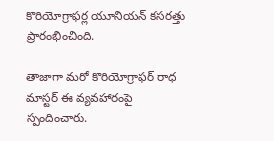కొరియోగ్రాఫర్ల యూనియన్ కసరత్తు ప్రారంభించింది.

తాజాగా మరో కొరియోగ్రాఫర్ రాధ మాస్టర్ ఈ వ్యవహారంపై స్పందించారు.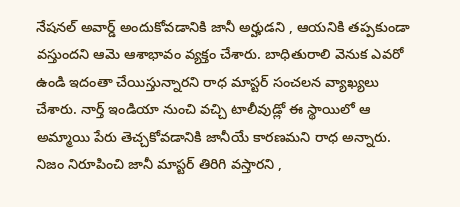నేషనల్ అవార్డ్ అందుకోవడానికి జానీ అర్హుడని , ఆయనికి తప్పకుండా వస్తుందని ఆమె ఆశాభావం వ్యక్తం చేశారు. బాధితురాలి వెనుక ఎవరో ఉండి ఇదంతా చేయిస్తున్నారని రాధ మాస్టర్ సంచలన వ్యాఖ్యలు చేశారు. నార్త్ ఇండియా నుంచి వచ్చి టాలీవుడ్లో ఈ స్థాయిలో ఆ అమ్మాయి పేరు తెచ్చకోవడానికి జానీయే కారణమని రాధ అన్నారు. నిజం నిరూపించి జానీ మాస్టర్ తిరిగి వస్తారని ,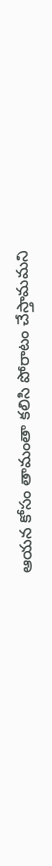ఆయన కోసం తామంతా కలిసి పోరాటం చేస్తామమని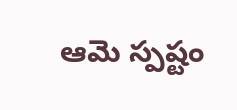ఆమె స్పష్టం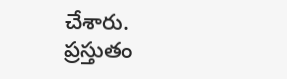చేశారు. ప్రస్తుతం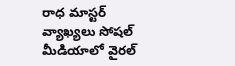రాధ మాస్టర్ వ్యాఖ్యలు సోషల్ మీడియాలో వైరల్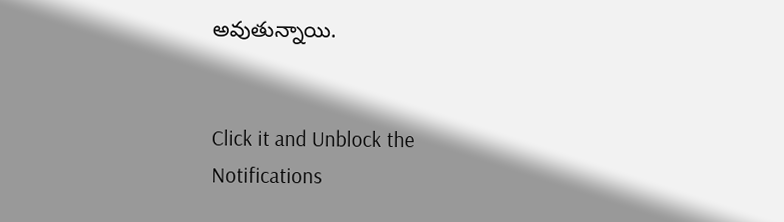అవుతున్నాయి.


Click it and Unblock the Notifications